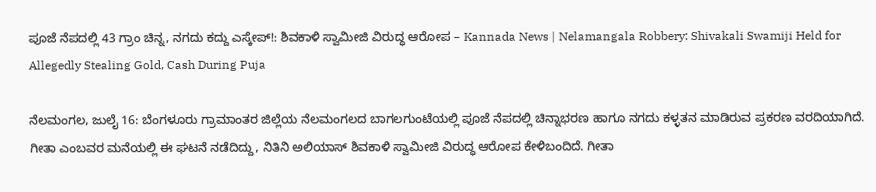ಪೂಜೆ ನೆಪದಲ್ಲಿ 43 ಗ್ರಾಂ ಚಿನ್ನ, ನಗದು ಕದ್ದು ಎಸ್ಕೇಪ್!: ಶಿವಕಾಳಿ ಸ್ವಾಮೀಜಿ ವಿರುದ್ಧ ಆರೋಪ – Kannada News | Nelamangala Robbery: Shivakali Swamiji Held for Allegedly Stealing Gold, Cash During Puja

ನೆಲಮಂಗಲ, ಜುಲೈ 16: ಬೆಂಗಳೂರು ಗ್ರಾಮಾಂತರ ಜಿಲ್ಲೆಯ ನೆಲಮಂಗಲದ ಬಾಗಲಗುಂಟೆಯಲ್ಲಿ ಪೂಜೆ ನೆಪದಲ್ಲಿ ಚಿನ್ನಾಭರಣ ಹಾಗೂ ನಗದು ಕಳ್ಳತನ ಮಾಡಿರುವ ಪ್ರಕರಣ ವರದಿಯಾಗಿದೆ. ಗೀತಾ ಎಂಬವರ ಮನೆಯಲ್ಲಿ ಈ ಘಟನೆ ನಡೆದಿದ್ದು, ನಿತಿನಿ ಅಲಿಯಾಸ್ ಶಿವಕಾಳಿ ಸ್ವಾಮೀಜಿ ವಿರುದ್ಧ ಆರೋಪ ಕೇಳಿಬಂದಿದೆ. ಗೀತಾ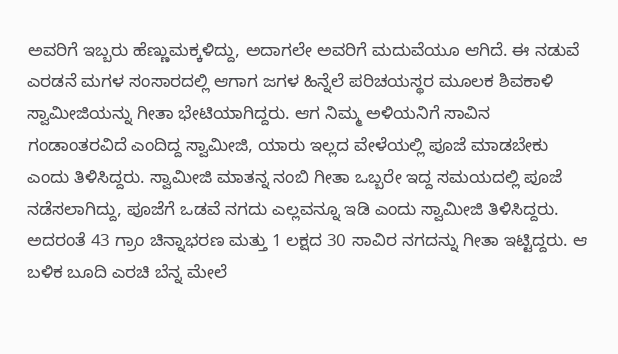ಅವರಿಗೆ ಇಬ್ಬರು ಹೆಣ್ಣುಮಕ್ಕಳಿದ್ದು, ಅದಾಗಲೇ ಅವರಿಗೆ ಮದುವೆಯೂ ಆಗಿದೆ. ಈ ನಡುವೆ ಎರಡನೆ ಮಗಳ ಸಂಸಾರದಲ್ಲಿ ಆಗಾಗ ಜಗಳ ಹಿನ್ನೆಲೆ ಪರಿಚಯಸ್ಥರ ಮೂಲಕ ಶಿವಕಾಳಿ ಸ್ವಾಮೀಜಿಯನ್ನು ಗೀತಾ ಭೇಟಿಯಾಗಿದ್ದರು. ಆಗ ನಿಮ್ಮ ಅಳಿಯನಿಗೆ ಸಾವಿನ ಗಂಡಾಂತರವಿದೆ ಎಂದಿದ್ದ ಸ್ವಾಮೀಜಿ, ಯಾರು ಇಲ್ಲದ ವೇಳೆಯಲ್ಲಿ ಪೂಜೆ ಮಾಡಬೇಕು ಎಂದು ತಿಳಿಸಿದ್ದರು. ಸ್ವಾಮೀಜಿ ಮಾತನ್ನ ನಂಬಿ ಗೀತಾ ಒಬ್ಬರೇ ಇದ್ದ ಸಮಯದಲ್ಲಿ ಪೂಜೆ ನಡೆಸಲಾಗಿದ್ದು, ಪೂಜೆಗೆ ಒಡವೆ ನಗದು ಎಲ್ಲವನ್ನೂ ಇಡಿ ಎಂದು ಸ್ವಾಮೀಜಿ ತಿಳಿಸಿದ್ದರು. ಅದರಂತೆ 43 ಗ್ರಾಂ ಚಿನ್ನಾಭರಣ ಮತ್ತು 1 ಲಕ್ಷದ 30 ಸಾವಿರ ನಗದನ್ನು ಗೀತಾ ಇಟ್ಟಿದ್ದರು. ಆ ಬಳಿಕ ಬೂದಿ ಎರಚಿ ಬೆನ್ನ ಮೇಲೆ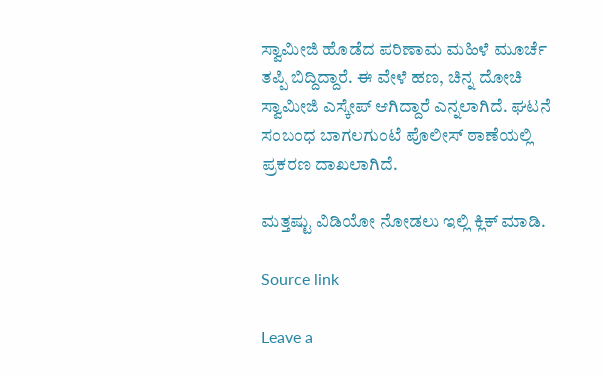ಸ್ವಾಮೀಜಿ ಹೊಡೆದ ಪರಿಣಾಮ ಮಹಿಳೆ ಮೂರ್ಚೆ ತಪ್ಪಿ ಬಿದ್ದಿದ್ದಾರೆ. ಈ ವೇಳೆ ಹಣ, ಚಿನ್ನ ದೋಚಿ ಸ್ವಾಮೀಜಿ ಎಸ್ಕೇಪ್ ಆಗಿದ್ದಾರೆ ಎನ್ನಲಾಗಿದೆ. ಘಟನೆ ಸಂಬಂಧ ಬಾಗಲಗುಂಟೆ ಪೊಲೀಸ್ ಠಾಣೆಯಲ್ಲಿ ಪ್ರಕರಣ ದಾಖಲಾಗಿದೆ.

ಮತ್ತಷ್ಟು ವಿಡಿಯೋ ನೋಡಲು ಇಲ್ಲಿ ಕ್ಲಿಕ್ ಮಾಡಿ.

Source link

Leave a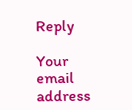Reply

Your email address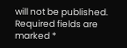will not be published. Required fields are marked *